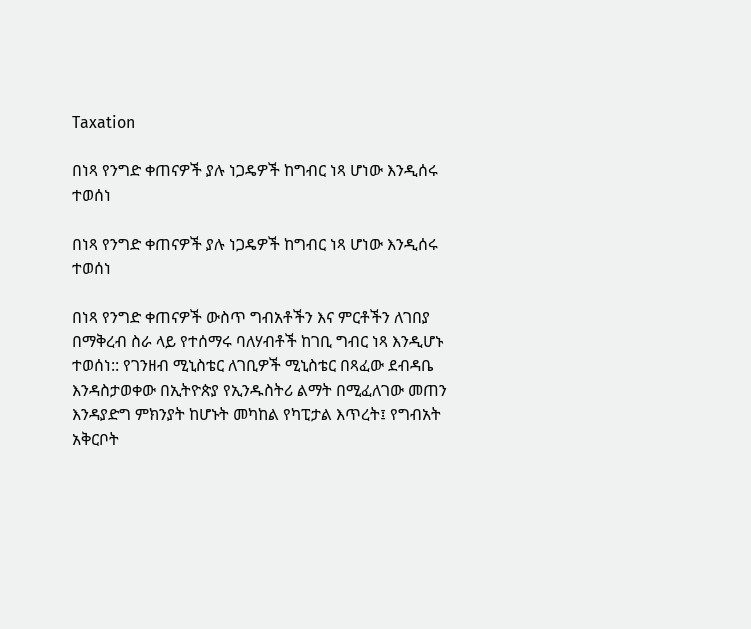Taxation

በነጻ የንግድ ቀጠናዎች ያሉ ነጋዴዎች ከግብር ነጻ ሆነው እንዲሰሩ ተወሰነ

በነጻ የንግድ ቀጠናዎች ያሉ ነጋዴዎች ከግብር ነጻ ሆነው እንዲሰሩ ተወሰነ

በነጻ የንግድ ቀጠናዎች ውስጥ ግብአቶችን እና ምርቶችን ለገበያ በማቅረብ ስራ ላይ የተሰማሩ ባለሃብቶች ከገቢ ግብር ነጻ እንዲሆኑ ተወሰነ:: የገንዘብ ሚኒስቴር ለገቢዎች ሚኒስቴር በጻፈው ደብዳቤ እንዳስታወቀው በኢትዮጵያ የኢንዱስትሪ ልማት በሚፈለገው መጠን እንዳያድግ ምክንያት ከሆኑት መካከል የካፒታል እጥረት፤ የግብአት አቅርቦት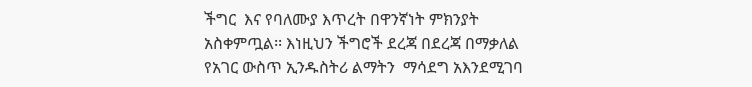ችግር  እና የባለሙያ እጥረት በዋንኛነት ምክንያት አስቀምጧል፡፡ እነዚህን ችግሮች ደረጃ በደረጃ በማቃለል የአገር ውስጥ ኢንዱስትሪ ልማትን  ማሳደግ አእንደሚገባ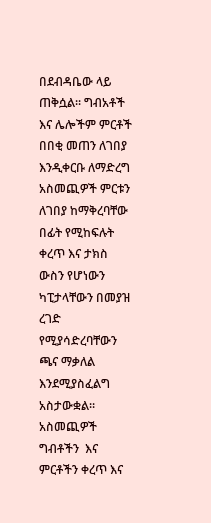በደብዳቤው ላይ ጠቅሷል፡፡ ግብአቶች እና ሌሎችም ምርቶች በበቂ መጠን ለገበያ እንዲቀርቡ ለማድረግ አስመጪዎች ምርቱን ለገበያ ከማቅረባቸው በፊት የሚከፍሉት ቀረጥ እና ታክስ ውስን የሆነውን ካፒታላቸውን በመያዝ ረገድ የሚያሳድረባቸውን ጫና ማቃለል እንደሚያስፈልግ አስታውቋል። አስመጪዎች  ግብቶችን  እና ምርቶችን ቀረጥ እና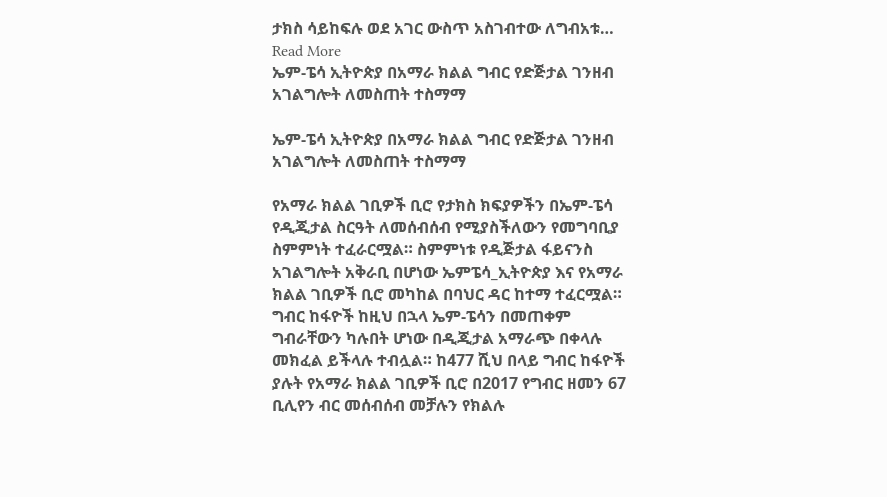ታክስ ሳይከፍሉ ወደ አገር ውስጥ አስገብተው ለግብአቱ…
Read More
ኤም-ፔሳ ኢትዮጵያ በአማራ ክልል ግብር የድጅታል ገንዘብ አገልግሎት ለመስጠት ተስማማ

ኤም-ፔሳ ኢትዮጵያ በአማራ ክልል ግብር የድጅታል ገንዘብ አገልግሎት ለመስጠት ተስማማ

የአማራ ክልል ገቢዎች ቢሮ የታክስ ክፍያዎችን በኤም-ፔሳ የዲጂታል ስርዓት ለመሰብሰብ የሚያስችለውን የመግባቢያ ስምምነት ተፈራርሟል። ስምምነቱ የዲጅታል ፋይናንስ አገልግሎት አቅራቢ በሆነው ኤምፔሳ_ኢትዮጵያ እና የአማራ ክልል ገቢዎች ቢሮ መካከል በባህር ዳር ከተማ ተፈርሟል። ግብር ከፋዮች ከዚህ በኋላ ኤም-ፔሳን በመጠቀም ግብራቸውን ካሉበት ሆነው በዲጂታል አማራጭ በቀላሉ መክፈል ይችላሉ ተብሏል። ከ477 ሺህ በላይ ግብር ከፋዮች ያሉት የአማራ ክልል ገቢዎች ቢሮ በ2017 የግብር ዘመን 67 ቢሊየን ብር መሰብሰብ መቻሉን የክልሉ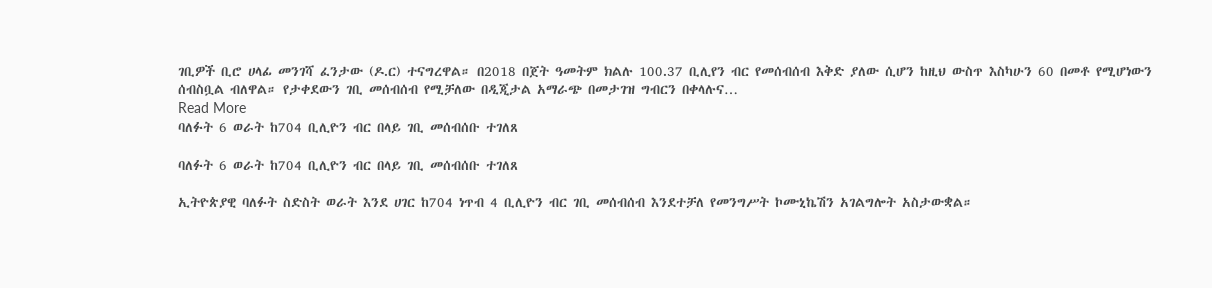ገቢዎች ቢሮ ሀላፊ መንገሻ ፈንታው (ዶ.ር) ተናግረዋል። በ2018 በጀት ዓመትም ክልሉ 100.37 ቢሊየን ብር የመሰብሰብ እቅድ ያለው ሲሆን ከዚህ ውስጥ እስካሁን 60 በመቶ የሚሆነውን ሰብስቧል ብለዋል። የታቀደውን ገቢ መሰብሰብ የሚቻለው በዲጂታል አማራጭ በመታገዝ ግብርን በቀላሉና…
Read More
ባለፉት 6 ወራት ከ704 ቢሊዮን ብር በላይ ገቢ መሰብሰቡ ተገለጸ

ባለፉት 6 ወራት ከ704 ቢሊዮን ብር በላይ ገቢ መሰብሰቡ ተገለጸ

ኢትዮጵያዊ ባለፉት ስድስት ወራት እንደ ሀገር ከ704 ነጥብ 4 ቢሊዮን ብር ገቢ መሰብሰብ እንደተቻለ የመንግሥት ኮሙኒኬሽን አገልግሎት አስታውቋል።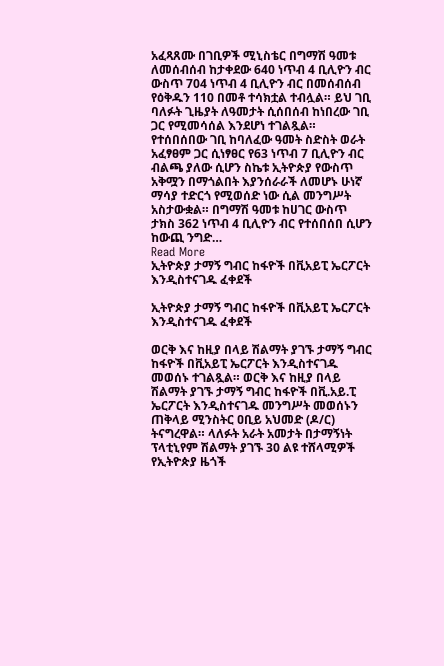አፈጻጸሙ በገቢዎች ሚኒስቴር በግማሽ ዓመቱ ለመሰብሰብ ከታቀደው 640 ነጥብ 4 ቢሊዮን ብር ውስጥ 704 ነጥብ 4 ቢሊዮን ብር በመሰብሰብ የዕቅዱን 110 በመቶ ተሳክቷል ተብሏል። ይህ ገቢ ባለፉት ጊዜያት ለዓመታት ሲሰበሰብ ከነበረው ገቢ ጋር የሚመሳሰል እንደሆነ ተገልጿል። የተሰበሰበው ገቢ ከባለፈው ዓመት ስድስት ወራት አፈፃፀም ጋር ሲነፃፀር የ63 ነጥብ 7 ቢሊዮን ብር ብልጫ ያለው ሲሆን ስኬቱ ኢትዮጵያ የውስጥ አቅሟን በማጎልበት እያንሰራራች ለመሆኑ ሁነኛ ማሳያ ተድርጎ የሚወሰድ ነው ሲል መንግሥት አስታውቋል። በግማሽ ዓመቱ ከሀገር ውስጥ ታክስ 362 ነጥብ 4 ቢሊዮን ብር የተሰበሰበ ሲሆን ከውጪ ንግድ…
Read More
ኢትዮጵያ ታማኝ ግብር ከፋዮች በቪአይፒ ኤርፖርት እንዲስተናገዱ ፈቀደች

ኢትዮጵያ ታማኝ ግብር ከፋዮች በቪአይፒ ኤርፖርት እንዲስተናገዱ ፈቀደች

ወርቅ እና ከዚያ በላይ ሽልማት ያገኙ ታማኝ ግብር ከፋዮች በቪአይፒ ኤርፖርት እንዲስተናገዱ መወሰኑ ተገልጿል። ወርቅ እና ከዚያ በላይ ሽልማት ያገኙ ታማኝ ግብር ከፋዮች በቪ.አይ.ፒ ኤርፖርት እንዲስተናገዱ መንግሥት መወሰኑን ጠቅላይ ሚንስትር ዐቢይ አህመድ (ዶ/ር) ትናግረዋል። ላለፉት አራት አመታት በታማኝነት ፕላቲኒየም ሽልማት ያገኙ 30 ልዩ ተሸላሚዎች የኢትዮጵያ ዜጎች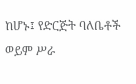ከሆኑ፤ የድርጅት ባለቤቶች ወይም ሥራ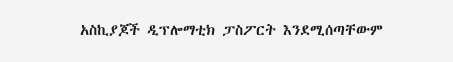አስኪያጆች ዲፕሎማቲክ ፓስፖርት እንደሚሰጣቸውም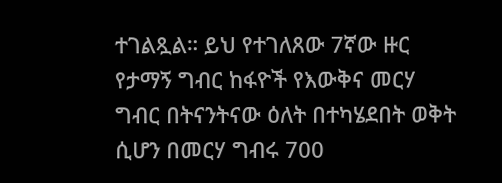ተገልጿል። ይህ የተገለጸው 7ኛው ዙር የታማኝ ግብር ከፋዮች የእውቅና መርሃ ግብር በትናንትናው ዕለት በተካሄደበት ወቅት ሲሆን በመርሃ ግብሩ 700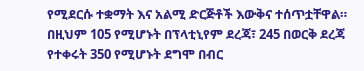የሚደርሱ ተቋማት እና አልሚ ድርጅቶች እውቅና ተሰጥቷቸዋል። በዚህም 105 የሚሆኑት በፕላቲኒየም ደረጃ፣ 245 በወርቅ ደረጃ የተቀሩት 350 የሚሆኑት ደግሞ በብር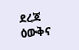ደረጃ ዕውቅና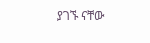ያገኙ ናቸው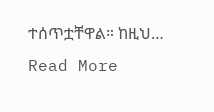ተሰጥቷቸዋል። ከዚህ…
Read More